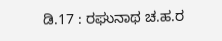ಡಿ.17 : ರಘುನಾಥ ಚ.ಹ.ರ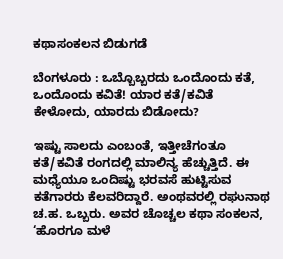ಕಥಾಸಂಕಲನ ಬಿಡುಗಡೆ

ಬೆಂಗಳೂರು : ಒಬ್ಬೊಬ್ಬರದು ಒಂದೊಂದು ಕತೆ, ಒಂದೊಂದು ಕವಿತೆ! ಯಾರ ಕತೆ/ಕವಿತೆ ಕೇಳೋದು, ಯಾರದು ಬಿಡೋದು?

ಇಷ್ಟು ಸಾಲದು ಎಂಬಂತೆ, ಇತ್ತೀಚೆಗಂತೂ ಕತೆ/ಕವಿತೆ ರಂಗದಲ್ಲಿ ಮಾಲಿನ್ಯ ಹೆಚ್ಚುತ್ತಿದೆ. ಈ ಮಧ್ಯೆಯೂ ಒಂದಿಷ್ಟು ಭರವಸೆ ಹುಟ್ಟಿಸುವ ಕತೆಗಾರರು ಕೆಲವರಿದ್ದಾರೆ. ಅಂಥವರಲ್ಲಿ ರಘುನಾಥ ಚ.ಹ. ಒಬ್ಬರು. ಅವರ ಚೊಚ್ಚಲ ಕಥಾ ಸಂಕಲನ, ‘ಹೊರಗೂ ಮಳೆ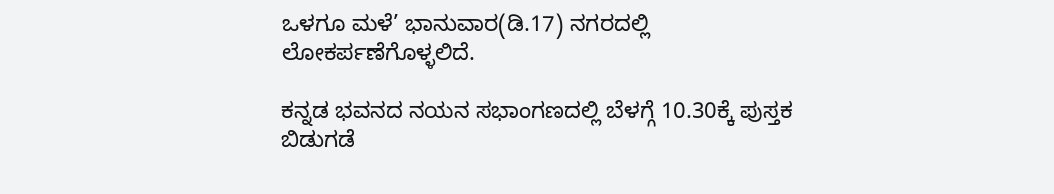ಒಳಗೂ ಮಳೆ’ ಭಾನುವಾರ(ಡಿ.17) ನಗರದಲ್ಲಿ ಲೋಕರ್ಪಣೆಗೊಳ್ಳಲಿದೆ.

ಕನ್ನಡ ಭವನದ ನಯನ ಸಭಾಂಗಣದಲ್ಲಿ ಬೆಳಗ್ಗೆ 10.30ಕ್ಕೆ ಪುಸ್ತಕ ಬಿಡುಗಡೆ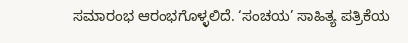ಸಮಾರಂಭ ಆರಂಭಗೊಳ್ಳಲಿದೆ. ‘ಸಂಚಯ’ ಸಾಹಿತ್ಯ ಪತ್ರಿಕೆಯ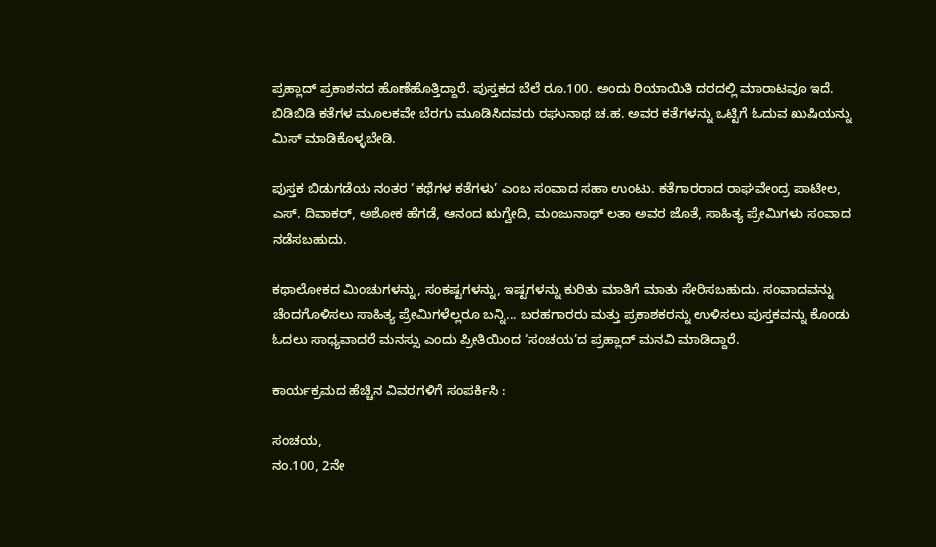ಪ್ರಹ್ಲಾದ್‌ ಪ್ರಕಾಶನದ ಹೊಣೆಹೊತ್ತಿದ್ದಾರೆ. ಪುಸ್ತಕದ ಬೆಲೆ ರೂ.100. ಅಂದು ರಿಯಾಯಿತಿ ದರದಲ್ಲಿ ಮಾರಾಟವೂ ಇದೆ. ಬಿಡಿಬಿಡಿ ಕತೆಗಳ ಮೂಲಕವೇ ಬೆರಗು ಮೂಡಿಸಿದವರು ರಘುನಾಥ ಚ.ಹ. ಅವರ ಕತೆಗಳನ್ನು ಒಟ್ಟಿಗೆ ಓದುವ ಖುಷಿಯನ್ನು ಮಿಸ್‌ ಮಾಡಿಕೊಳ್ಳಬೇಡಿ.

ಪುಸ್ತಕ ಬಿಡುಗಡೆಯ ನಂತರ ‘ಕಥೆಗಳ ಕತೆಗಳು’ ಎಂಬ ಸಂವಾದ ಸಹಾ ಉಂಟು. ಕತೆಗಾರರಾದ ರಾಘವೇಂದ್ರ ಪಾಟೀಲ, ಎಸ್‌. ದಿವಾಕರ್‌, ಅಶೋಕ ಹೆಗಡೆ, ಆನಂದ ಋಗ್ವೇದಿ, ಮಂಜುನಾಥ್‌ ಲತಾ ಅವರ ಜೊತೆ, ಸಾಹಿತ್ಯ ಪ್ರೇಮಿಗಳು ಸಂವಾದ ನಡೆಸಬಹುದು.

ಕಥಾಲೋಕದ ಮಿಂಚುಗಳನ್ನು, ಸಂಕಷ್ಟಗಳನ್ನು, ಇಷ್ಟಗಳನ್ನು ಕುರಿತು ಮಾತಿಗೆ ಮಾತು ಸೇರಿಸಬಹುದು. ಸಂವಾದವನ್ನು ಚೆಂದಗೊಳಿಸಲು ಸಾಹಿತ್ಯ ಪ್ರೇಮಿಗಳೆಲ್ಲರೂ ಬನ್ನಿ... ಬರಹಗಾರರು ಮತ್ತು ಪ್ರಕಾಶಕರನ್ನು ಉಳಿಸಲು ಪುಸ್ತಕವನ್ನು ಕೊಂಡು ಓದಲು ಸಾಧ್ಯವಾದರೆ ಮನಸ್ಸು ಎಂದು ಪ್ರೀತಿಯಿಂದ ‘ಸಂಚಯ’ದ ಪ್ರಹ್ಲಾದ್‌ ಮನವಿ ಮಾಡಿದ್ದಾರೆ.

ಕಾರ್ಯಕ್ರಮದ ಹೆಚ್ಚಿನ ವಿವರಗಳಿಗೆ ಸಂಪರ್ಕಿಸಿ :

ಸಂಚಯ,
ನಂ.100, 2ನೇ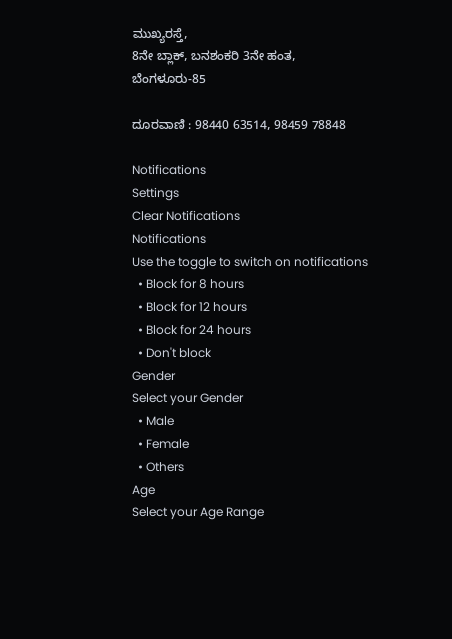ಮುಖ್ಯರಸ್ತೆ,
8ನೇ ಬ್ಲಾಕ್‌, ಬನಶಂಕರಿ 3ನೇ ಹಂತ,
ಬೆಂಗಳೂರು-85

ದೂರವಾಣಿ : 98440 63514, 98459 78848

Notifications
Settings
Clear Notifications
Notifications
Use the toggle to switch on notifications
  • Block for 8 hours
  • Block for 12 hours
  • Block for 24 hours
  • Don't block
Gender
Select your Gender
  • Male
  • Female
  • Others
Age
Select your Age Range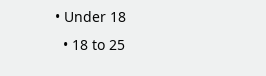• Under 18
  • 18 to 25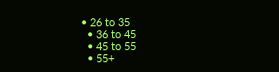• 26 to 35
  • 36 to 45
  • 45 to 55
  • 55+